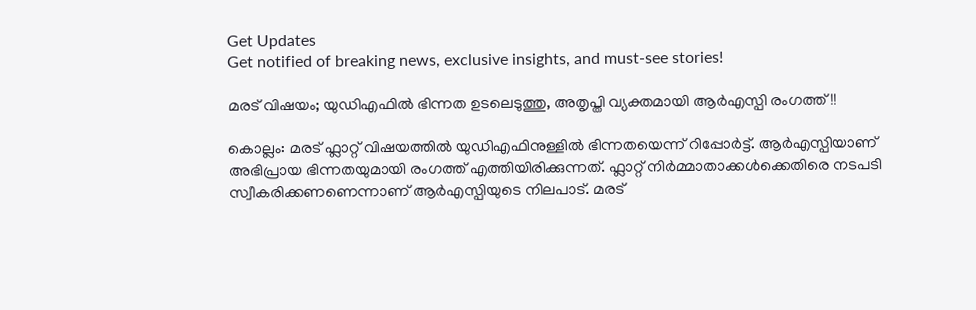Get Updates
Get notified of breaking news, exclusive insights, and must-see stories!

മരട് വിഷയം; യുഡിഎഫിൽ ഭിന്നത ഉടലെടുത്തു, അതൃപ്തി വ്യക്തമായി ആർഎസ്പി രംഗത്ത്!!

കൊല്ലം: മരട് ഫ്ലാറ്റ് വിഷയത്തിൽ യുഡിഎഫിനുള്ളിൽ ഭിന്നതയെന്ന് റിപ്പോർട്ട്. ആർഎസ്പിയാണ് അഭിപ്രായ ഭിന്നതയുമായി രംഗത്ത് എത്തിയിരിക്കുന്നത്. ഫ്ലാറ്റ് നിർമ്മാതാക്കൾക്കെതിരെ നടപടി സ്വീകരിക്കണണെന്നാണ് ആർഎസ്പിയുടെ നിലപാട്. മരട്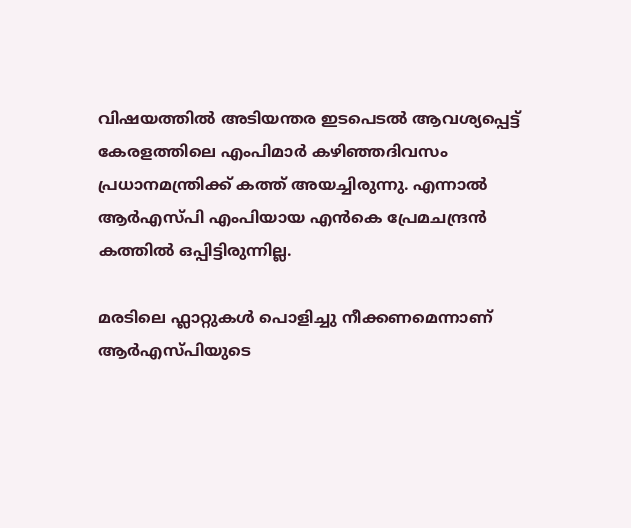വിഷയത്തില്‍ അടിയന്തര ഇടപെടല്‍ ആവശ്യപ്പെട്ട് കേരളത്തിലെ എംപിമാര്‍ കഴിഞ്ഞദിവസം പ്രധാനമന്ത്രിക്ക് കത്ത് അയച്ചിരുന്നു. എന്നാല്‍ ആര്‍എസ്പി എംപിയായ എൻകെ പ്രേമചന്ദ്രൻ കത്തിൽ ഒപ്പിട്ടിരുന്നില്ല.

മരടിലെ ഫ്ലാറ്റുകൾ പൊളിച്ചു നീക്കണമെന്നാണ് ആർഎസ്പിയുടെ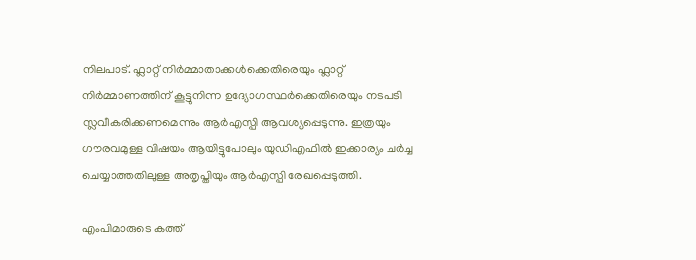നിലപാട്. ഫ്ലാറ്റ് നിർമ്മാതാക്കൾക്കെതിരെയും ഫ്ലാറ്റ് നിർമ്മാണത്തിന് കൂട്ടുനിന്ന ഉദ്യോഗസ്ഥർക്കെതിരെയും നടപടി സ്ലവീകരിക്കണമെന്നും ആർഎസ്പി ആവശ്യപ്പെടുന്നു. ഇത്രയും ഗൗരവമുള്ള വിഷയം ആയിട്ടുപോലും യുഡിഎഫിൽ ഇക്കാര്യം ചർച്ച ചെയ്യാത്തതിലുള്ള അതൃപ്തിയും ആർഎസ്പി രേഖപ്പെടുത്തി.

എംപിമാരുടെ കത്ത്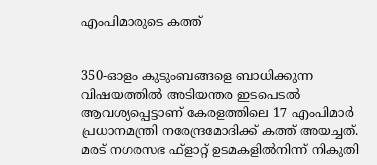എംപിമാരുടെ കത്ത്


350-ഓളം കുടുംബങ്ങളെ ബാധിക്കുന്ന വിഷയത്തില്‍ അടിയന്തര ഇടപെടല്‍ ആവശ്യപ്പെട്ടാണ് കേരളത്തിലെ 17 എംപിമാര്‍ പ്രധാനമന്ത്രി നരേന്ദ്രമോദിക്ക് കത്ത് അയച്ചത്. മരട് നഗരസഭ ഫ്ളാറ്റ് ഉടമകളില്‍നിന്ന് നികുതി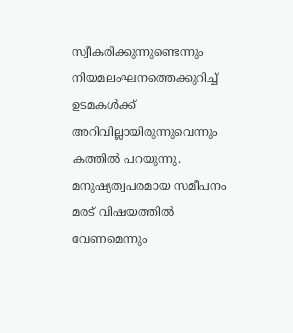സ്വീകരിക്കുന്നുണ്ടെന്നും നിയമലംഘനത്തെക്കുറിച്ച് ഉടമകള്‍ക്ക് അറിവില്ലായിരുന്നുവെന്നും കത്തില്‍ പറയുന്നു. മനുഷ്യത്വപരമായ സമീപനം മരട് വിഷയത്തില്‍ വേണമെന്നും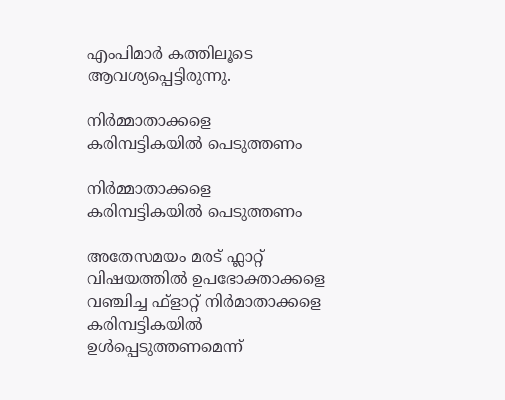എംപിമാര്‍ കത്തിലൂടെ ആവശ്യപ്പെട്ടിരുന്നു.

നിർമ്മാതാക്കളെ കരിമ്പട്ടികയിൽ പെടുത്തണം

നിർമ്മാതാക്കളെ കരിമ്പട്ടികയിൽ പെടുത്തണം

അതേസമയം മരട് ഫ്ലാറ്റ് വിഷയത്തില്‍ ഉപഭോക്താക്കളെ വഞ്ചിച്ച ഫ്‌ളാറ്റ് നിര്‍മാതാക്കളെ കരിമ്പട്ടികയില്‍ ഉള്‍പ്പെടുത്തണമെന്ന്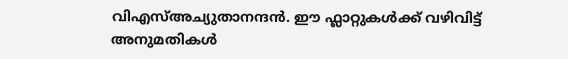വിഎസ്അച്യുതാനന്ദൻ. ഈ ഫ്ലാറ്റുകള്‍ക്ക് വഴിവിട്ട് അനുമതികള്‍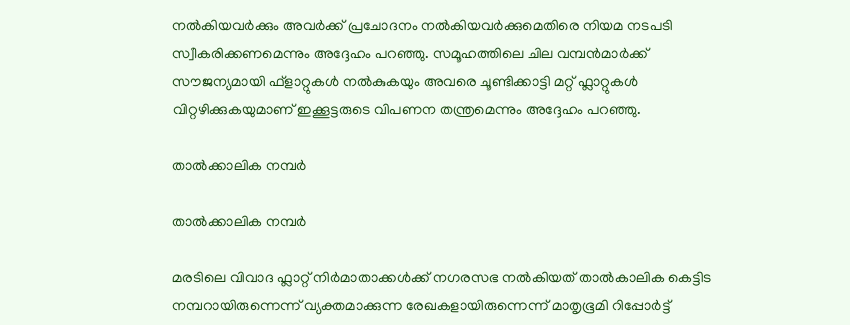നല്‍കിയവര്‍ക്കും അവര്‍ക്ക് പ്രചോദനം നല്‍കിയവര്‍ക്കുമെതിരെ നിയമ നടപടി സ്വീകരിക്കണമെന്നും അദ്ദേഹം പറഞ്ഞു. സമൂഹത്തിലെ ചില വമ്പന്‍മാര്‍ക്ക് സൗജന്യമായി ഫ്‌ളാറ്റുകള്‍ നല്‍കുകയും അവരെ ചൂണ്ടിക്കാട്ടി മറ്റ് ഫ്ലാറ്റുകള്‍ വിറ്റഴിക്കുകയുമാണ് ഇക്കൂട്ടരുടെ വിപണന തന്ത്രമെന്നും അദ്ദേഹം പറഞ്ഞു.

താൽക്കാലിക നമ്പർ

താൽക്കാലിക നമ്പർ

മരടിലെ വിവാദ ഫ്ലാറ്റ് നിര്‍മാതാക്കള്‍ക്ക് നഗരസഭ നല്‍കിയത് താല്‍കാലിക കെട്ടിട നമ്പറായിരുന്നെന്ന് വ്യക്തമാക്കുന്ന രേഖകളായിരുന്നെന്ന് മാതൃഭൂമി റിപ്പോർട്ട്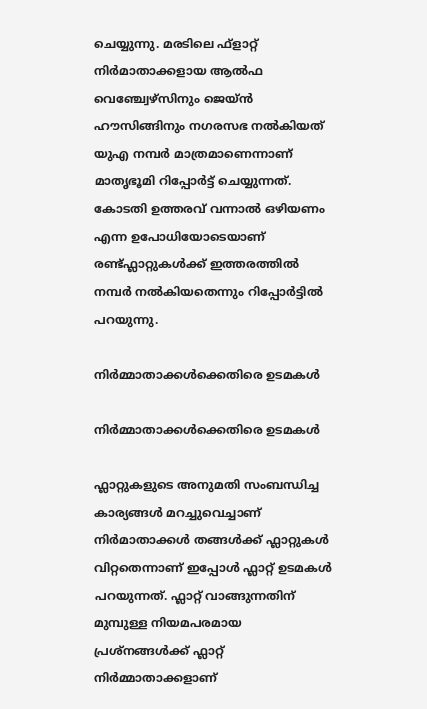ചെയ്യുന്നു. മരടിലെ ഫ്ളാറ്റ് നിര്‍മാതാക്കളായ ആല്‍ഫ വെഞ്ച്വേഴ്‌സിനും ജെയ്ന്‍ ഹൗസിങ്ങിനും നഗരസഭ നല്‍കിയത് യുഎ നമ്പര്‍ മാത്രമാണെന്നാണ് മാതൃഭൂമി റിപ്പോർട്ട് ചെയ്യുന്നത്. കോടതി ഉത്തരവ് വന്നാൽ ഒഴിയണം എന്ന ഉപോധിയോടെയാണ് രണ്ട്ഫ്ലാറ്റുകൾക്ക് ഇത്തരത്തിൽ നമ്പർ നൽകിയതെന്നും റിപ്പോർട്ടിൽ പറയുന്നു.

നിർമ്മാതാക്കൾക്കെതിരെ ഉടമകൾ

നിർമ്മാതാക്കൾക്കെതിരെ ഉടമകൾ

ഫ്ലാറ്റുകളുടെ അനുമതി സംബന്ധിച്ച കാര്യങ്ങള്‍ മറച്ചുവെച്ചാണ് നിര്‍മാതാക്കള്‍ തങ്ങള്‍ക്ക് ഫ്ലാറ്റുകള്‍ വിറ്റതെന്നാണ് ഇപ്പോള്‍ ഫ്ലാറ്റ് ഉടമകള്‍ പറയുന്നത്. ഫ്ലാറ്റ് വാങ്ങുന്നതിന് മുമ്പുള്ള നിയമപരമായ പ്രശ്നങ്ങൾക്ക് ഫ്ലാറ്റ് നിർമ്മാതാക്കളാണ്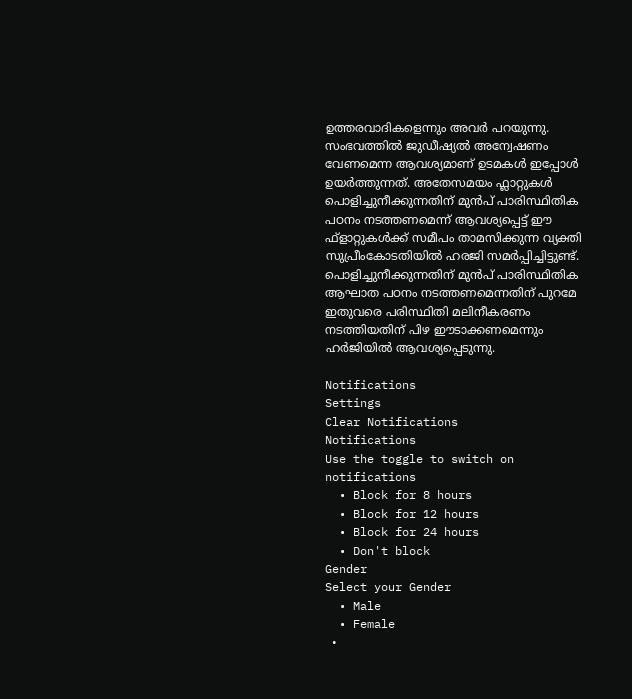ഉത്തരവാദികളെന്നും അവർ പറയുന്നു. സംഭവത്തില്‍ ജുഡീഷ്യല്‍ അന്വേഷണം വേണമെന്ന ആവശ്യമാണ് ഉടമകള്‍ ഇപ്പോള്‍ ഉയര്‍ത്തുന്നത്. അതേസമയം ഫ്ലാറ്റുകള്‍ പൊളിച്ചുനീക്കുന്നതിന് മുന്‍പ് പാരിസ്ഥിതിക പഠനം നടത്തണമെന്ന് ആവശ്യപ്പെട്ട് ഈ ഫ്‌ളാറ്റുകള്‍ക്ക് സമീപം താമസിക്കുന്ന വ്യക്തി സുപ്രീംകോടതിയിൽ ഹരജി സമർപ്പിച്ചിട്ടുണ്ട്. പൊളിച്ചുനീക്കുന്നതിന് മുന്‍പ് പാരിസ്ഥിതിക ആഘാത പഠനം നടത്തണമെന്നതിന് പുറമേ ഇതുവരെ പരിസ്ഥിതി മലിനീകരണം നടത്തിയതിന് പിഴ ഈടാക്കണമെന്നും ഹര്‍ജിയില്‍ ആവശ്യപ്പെടുന്നു.

Notifications
Settings
Clear Notifications
Notifications
Use the toggle to switch on notifications
  • Block for 8 hours
  • Block for 12 hours
  • Block for 24 hours
  • Don't block
Gender
Select your Gender
  • Male
  • Female
  •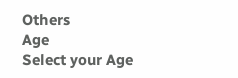Others
Age
Select your Age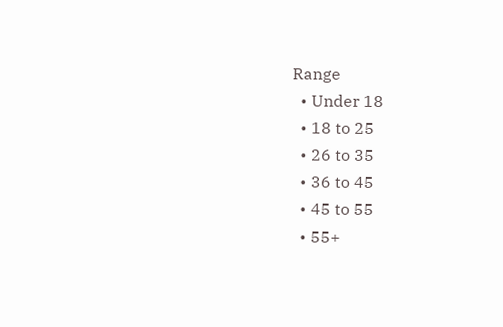Range
  • Under 18
  • 18 to 25
  • 26 to 35
  • 36 to 45
  • 45 to 55
  • 55+